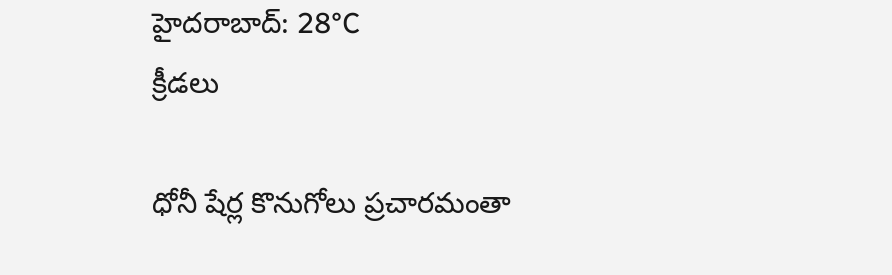హైదరాబాద్: 28°C
క్రీడలు

ధోనీ షేర్ల కొనుగోలు ప్రచారమంతా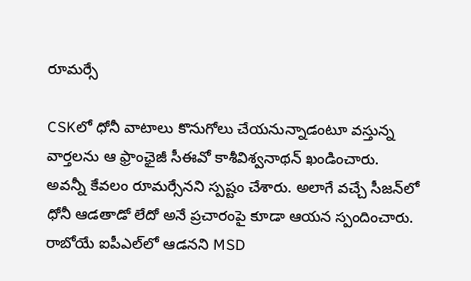రూమర్సే

CSKలో ధోనీ వాటాలు కొనుగోలు చేయనున్నాడంటూ వస్తున్న వార్తలను ఆ ఫ్రాంఛైజీ సీఈవో కాశీవిశ్వనాథన్ ఖండించారు. అవన్నీ కేవలం రూమర్సేనని స్పష్టం చేశారు. అలాగే వచ్చే సీజన్‌లో ధోనీ ఆడతాడో లేదో అనే ప్రచారంపై కూడా ఆయన స్పందించారు. రాబోయే ఐపీఎల్‌లో ఆడనని MSD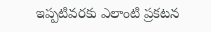ఇప్పటివరకు ఎలాంటి ప్రకటన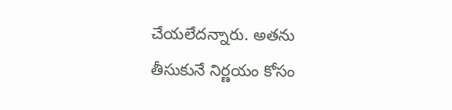చేయలేదన్నారు. అతను తీసుకునే నిర్ణయం కోసం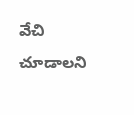వేచి చూడాలని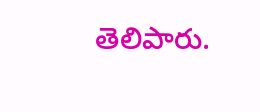తెలిపారు.